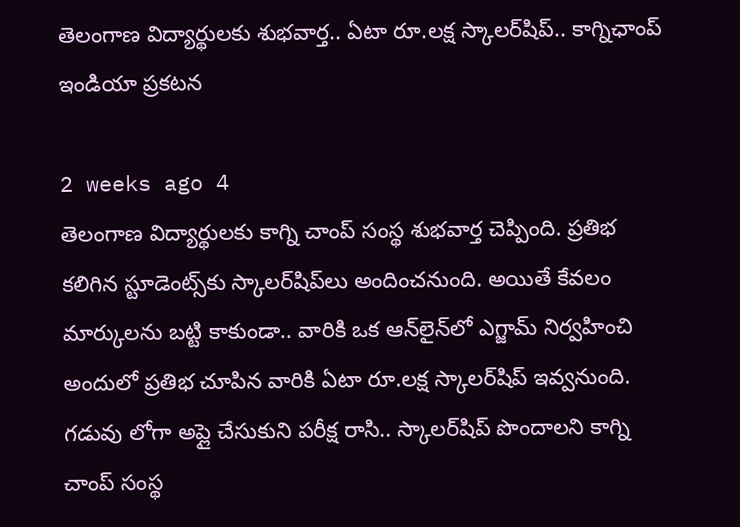తెలంగాణ విద్యార్థులకు శుభవార్త.. ఏటా రూ.లక్ష స్కాలర్‌షిప్.. కాగ్నిఛాంప్‌ ఇండియా ప్రకటన

2 weeks ago 4
తెలంగాణ విద్యార్థులకు కాగ్ని చాంప్‌ సంస్థ శుభవార్త చెప్పింది. ప్రతిభ కలిగిన స్టూడెంట్స్‌కు స్కాలర్‌షిప్‌లు అందించనుంది. అయితే కేవలం మార్కులను బట్టి కాకుండా.. వారికి ఒక ఆన్‌లైన్‌లో ఎగ్జామ్ నిర్వహించి అందులో ప్రతిభ చూపిన వారికి ఏటా రూ.లక్ష స్కాలర్‌షిప్ ఇవ్వనుంది. గడువు లోగా అప్లై చేసుకుని పరీక్ష రాసి.. స్కాలర్‌షిప్ పొందాలని కాగ్ని చాంప్ సంస్థ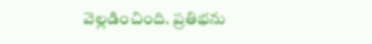వెల్లడించింది. ప్రతిభను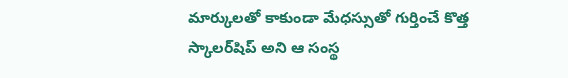మార్కులతో కాకుండా మేధస్సుతో గుర్తించే కొత్త స్కాలర్‌షిప్‌ అని ఆ సంస్థ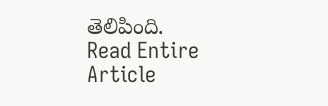తెలిపింది.
Read Entire Article